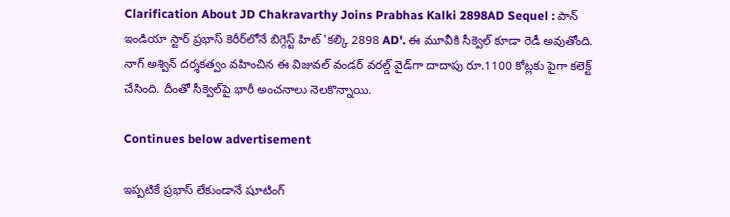Clarification About JD Chakravarthy Joins Prabhas Kalki 2898AD Sequel : పాన్ ఇండియా స్టార్ ప్రభాస్ కెరీర్‌లోనే బిగ్గెస్ట్ హిట్ 'కల్కి 2898 AD'. ఈ మూవీకి సీక్వెల్‌ కూడా రెడీ అవుతోంది. నాగ్ అశ్విన్ దర్శకత్వం వహించిన ఈ విజువల్ వండర్ వరల్డ్ వైడ్‌గా దాదాపు రూ.1100 కోట్లకు పైగా కలెక్ట్ చేసింది. దీంతో సీక్వెల్‌పై భారీ అంచనాలు నెలకొన్నాయి.

Continues below advertisement

ఇప్పటికే ప్రభాస్ లేకుండానే షూటింగ్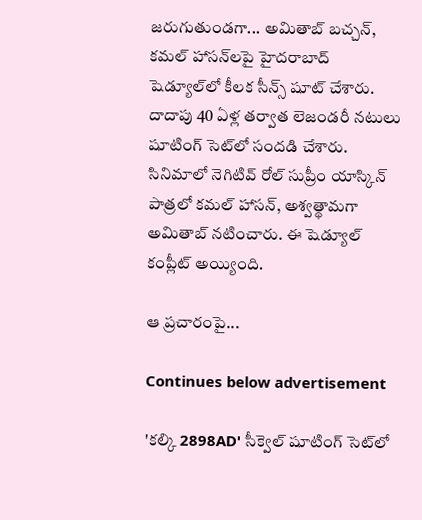జరుగుతుండగా... అమితాబ్ బచ్చన్, కమల్ హాసన్‌లపై హైదరాబాద్ షెడ్యూల్‌లో కీలక సీన్స్ షూట్ చేశారు. దాదాపు 40 ఏళ్ల తర్వాత లెజండరీ నటులు షూటింగ్ సెట్‌లో సందడి చేశారు. సినిమాలో నెగిటివ్ రోల్ సుప్రీం యాస్కిన్ పాత్రలో కమల్ హాసన్, అశ్వత్థామగా అమితాబ్ నటించారు. ఈ షెడ్యూల్ కంప్లీట్ అయ్యింది.

ఆ ప్రచారంపై...

Continues below advertisement

'కల్కి 2898AD' సీక్వెల్ షూటింగ్ సెట్‌లో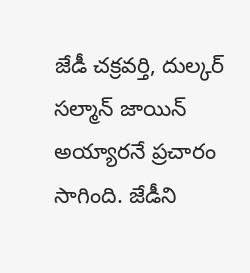జేడీ చక్రవర్తి, దుల్కర్ సల్మాన్ జాయిన్ అయ్యారనే ప్రచారం సాగింది. జేడీని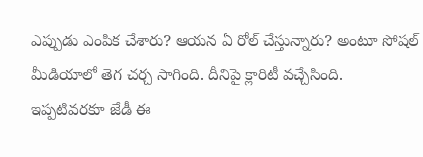ఎప్పుడు ఎంపిక చేశారు? ఆయన ఏ రోల్ చేస్తున్నారు? అంటూ సోషల్ మీడియాలో తెగ చర్చ సాగింది. దీనిపై క్లారిటీ వచ్చేసింది. ఇప్పటివరకూ జేడీ ఈ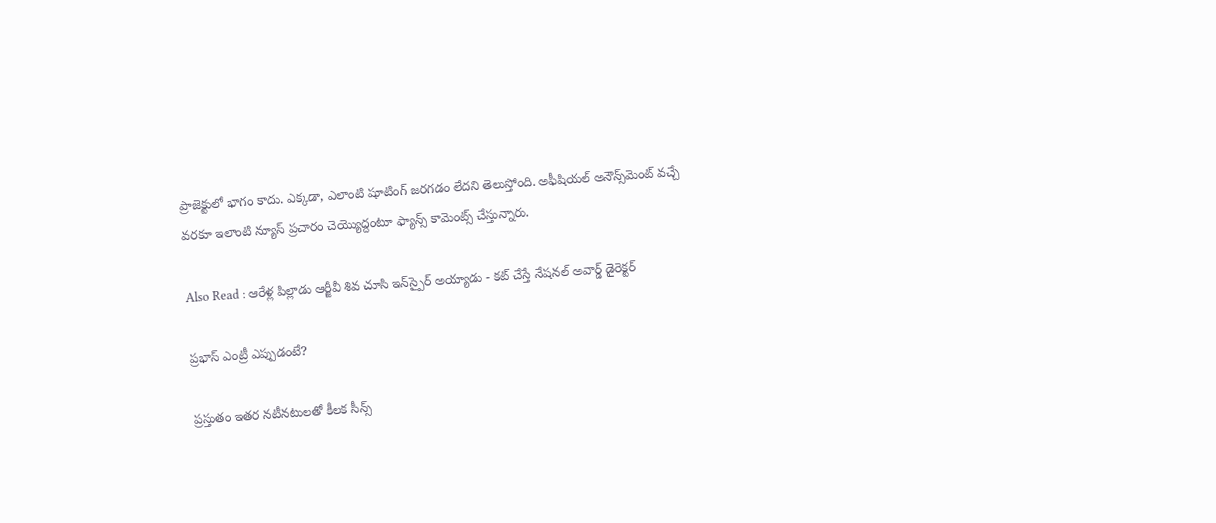ప్రాజెక్టులో భాగం కాదు. ఎక్కడా, ఎలాంటి షూటింగ్ జరగడం లేదని తెలుస్తోంది. అఫీషియల్ అనౌన్స్‌మెంట్ వచ్చే వరకూ ఇలాంటి న్యూస్ ప్రచారం చెయ్యొద్దంటూ ఫ్యాన్స్ కామెంట్స్ చేస్తున్నారు.

Also Read : ఆరేళ్ల పిల్లాడు ఆర్జీవీ శివ చూసి ఇన్‌స్పైర్ అయ్యాడు - కట్ చేస్తే నేషనల్ అవార్డ్ డైరెక్టర్

ప్రభాస్ ఎంట్రీ ఎప్పుడంటే?

ప్రస్తుతం ఇతర నటీనటులతో కీలక సీన్స్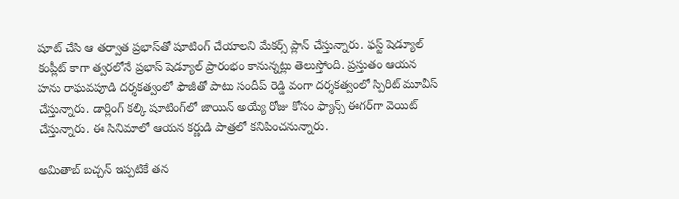షూట్ చేసి ఆ తర్వాత ప్రభాస్‌తో షూటింగ్ చేయాలని మేకర్స్ ప్లాన్ చేస్తున్నారు. ఫస్ట్ షెడ్యూల్ కంప్లీట్ కాగా త్వరలోనే ప్రభాస్ షెడ్యూల్ ప్రారంభం కానున్నట్లు తెలుస్తోంది. ప్రస్తుతం ఆయన హను రాఘవపూడి దర్శకత్వంలో ఫౌజీతో పాటు సందీప్ రెడ్డి వంగా దర్శకత్వంలో స్పిరిట్ మూవీస్ చేస్తున్నారు. డార్లింగ్ కల్కి షూటింగ్‌లో జాయిన్ అయ్యే రోజు కోసం ఫ్యాన్స్ ఈగర్‌గా వెయిట్ చేస్తున్నారు. ఈ సినిమాలో ఆయన కర్ణుడి పాత్రలో కనిపించనున్నారు.

అమితాబ్ బచ్చన్ ఇప్పటికే తన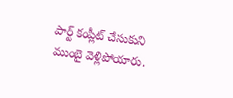పార్ట్ కంప్లీట్ చేసుకుని ముంబై వెళ్లిపోయారు.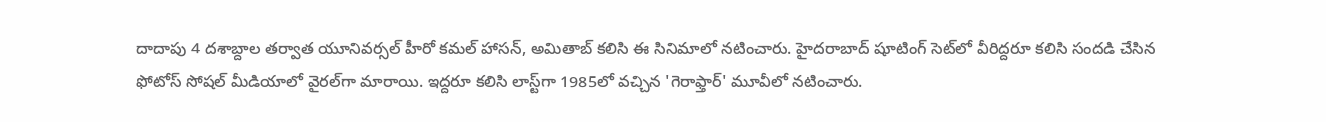దాదాపు 4 దశాబ్దాల తర్వాత యూనివర్సల్ హీరో కమల్ హాసన్, అమితాబ్ కలిసి ఈ సినిమాలో నటించారు. హైదరాబాద్ షూటింగ్ సెట్‌లో వీరిద్దరూ కలిసి సందడి చేసిన ఫోటోస్ సోషల్ మీడియాలో వైరల్‌గా మారాయి. ఇద్దరూ కలిసి లాస్ట్‌గా 1985లో వచ్చిన 'గెరాఫ్తార్' మూవీలో నటించారు.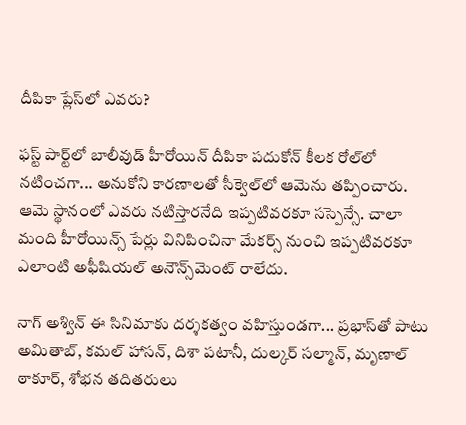దీపికా ప్లేస్‌లో ఎవరు?

ఫస్ట్ పార్ట్‌లో బాలీవుడ్ హీరోయిన్ దీపికా పదుకోన్ కీలక రోల్‌లో నటించగా... అనుకోని కారణాలతో సీక్వెల్‌లో ఆమెను తప్పించారు. ఆమె స్థానంలో ఎవరు నటిస్తారనేది ఇప్పటివరకూ సస్పెన్సే. చాలా మంది హీరోయిన్స్ పేర్లు వినిపించినా మేకర్స్ నుంచి ఇప్పటివరకూ ఎలాంటి అఫీషియల్ అనౌన్స్‌మెంట్ రాలేదు.

నాగ్ అశ్విన్ ఈ సినిమాకు దర్శకత్వం వహిస్తుండగా... ప్రభాస్‌తో పాటు అమితాబ్, కమల్ హాసన్, దిశా పటానీ, దుల్కర్ సల్మాన్, మృణాల్ ఠాకూర్, శోభన తదితరులు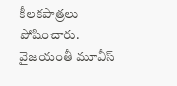కీలకపాత్రలు పోషించారు. వైజయంతీ మూవీస్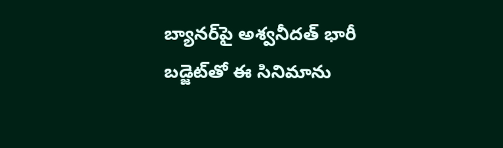బ్యానర్‌పై అశ్వనీదత్ భారీ బడ్జెట్‌తో ఈ సినిమాను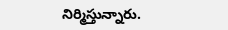నిర్మిస్తున్నారు.